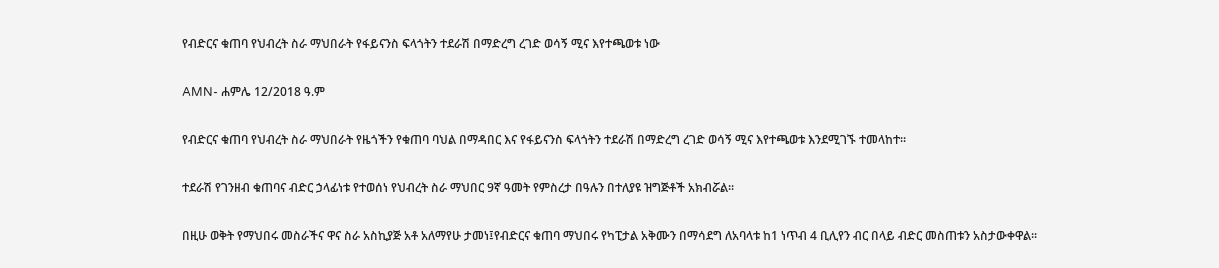የብድርና ቁጠባ የህብረት ስራ ማህበራት የፋይናንስ ፍላጎትን ተደራሽ በማድረግ ረገድ ወሳኝ ሚና እየተጫወቱ ነው

AMN- ሐምሌ 12/2018 ዓ.ም

የብድርና ቁጠባ የህብረት ስራ ማህበራት የዜጎችን የቁጠባ ባህል በማዳበር እና የፋይናንስ ፍላጎትን ተደራሽ በማድረግ ረገድ ወሳኝ ሚና እየተጫወቱ እንደሚገኙ ተመላከተ።

ተደራሽ የገንዘብ ቁጠባና ብድር ኃላፊነቱ የተወሰነ የህብረት ስራ ማህበር 9ኛ ዓመት የምስረታ በዓሉን በተለያዩ ዝግጅቶች አክብሯል፡፡

በዚሁ ወቅት የማህበሩ መስራችና ዋና ስራ አስኪያጅ አቶ አለማየሁ ታመነ፤የብድርና ቁጠባ ማህበሩ የካፒታል አቅሙን በማሳደግ ለአባላቱ ከ1 ነጥብ 4 ቢሊየን ብር በላይ ብድር መስጠቱን አስታውቀዋል፡፡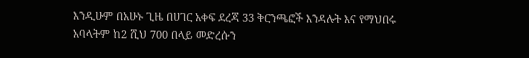እንዲሁም በአሁኑ ጊዜ በሀገር አቀፍ ደረጃ 33 ቅርንጫፎች እንዳሉት እና የማህበሩ አባላትም ከ2 ሺህ 700 በላይ መድረሱን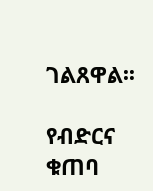ገልጸዋል፡፡

የብድርና ቁጠባ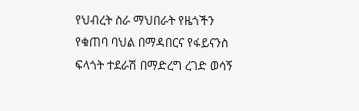የህብረት ስራ ማህበራት የዜጎችን የቁጠባ ባህል በማዳበርና የፋይናንስ ፍላጎት ተደራሽ በማድረግ ረገድ ወሳኝ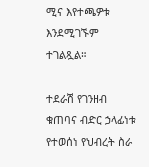ሚና እየተጫዎቱ እንደሚገኙም ተገልጿል።

ተደራሽ የገንዘብ ቁጠባና ብድር ኃላፊነቱ የተወሰነ የህብረት ስራ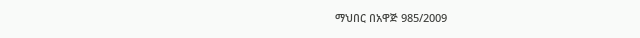ማህበር በአዋጅ 985/2009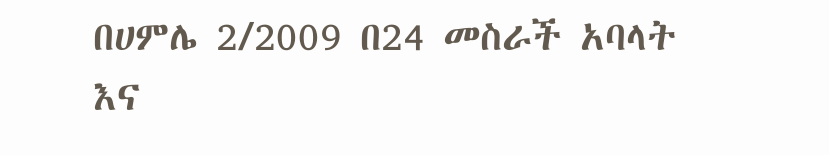በሀምሌ 2/2009 በ24 መስራች አባላት እና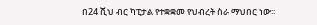በ24 ሺህ ብር ካፒታል የተቋቋመ የህብረት ስራ ማህበር ነው፡፡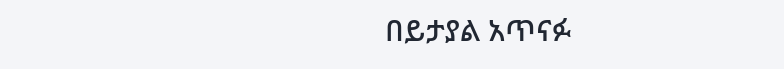በይታያል አጥናፉ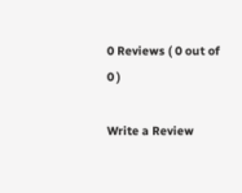0 Reviews ( 0 out of 0 )

Write a Review